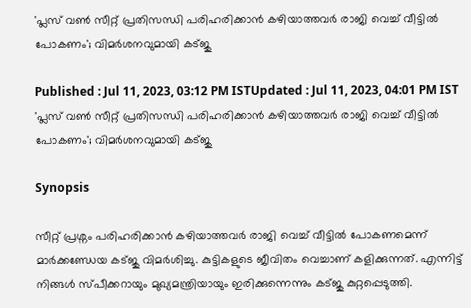'പ്ലസ് വൺ സീറ്റ് പ്രതിസന്ധി പരിഹരിക്കാൻ കഴിയാത്തവർ രാജി വെച്ച് വീട്ടിൽ പോകണം'; വിമർശനവുമായി കട്ജു

Published : Jul 11, 2023, 03:12 PM ISTUpdated : Jul 11, 2023, 04:01 PM IST
'പ്ലസ് വൺ സീറ്റ് പ്രതിസന്ധി പരിഹരിക്കാൻ കഴിയാത്തവർ രാജി വെച്ച് വീട്ടിൽ പോകണം'; വിമർശനവുമായി കട്ജു

Synopsis

സീറ്റ് പ്രശ്നം പരിഹരിക്കാൻ കഴിയാത്തവർ രാജി വെച്ച് വീട്ടിൽ പോകണമെന്ന് മാർക്കണ്ഡേയ കട്ജു വിമര്‍ശിച്ചു. കുട്ടികളുടെ ജീവിതം വെച്ചാണ് കളിക്കുന്നത്. എന്നിട്ട് നിങ്ങൾ സ്പീക്കറായും മുഖ്യമന്ത്രിയായും ഇരിക്കുന്നെന്നും കട്ജു കുറ്റപ്പെടുത്തി.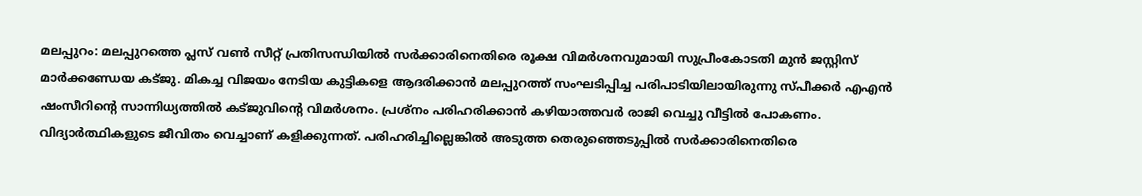മലപ്പുറം: മലപ്പുറത്തെ പ്ലസ് വൺ സീറ്റ് പ്രതിസന്ധിയിൽ സർക്കാരിനെതിരെ രൂക്ഷ വിമർശനവുമായി സുപ്രീംകോടതി മുൻ ജസ്റ്റിസ് മാർക്കണ്ഡേയ കട്ജു. മികച്ച വിജയം നേടിയ കുട്ടികളെ ആദരിക്കാൻ മലപ്പുറത്ത്‌ സംഘടിപ്പിച്ച പരിപാടിയിലായിരുന്നു സ്പീക്കർ എഎൻ ഷംസീറിന്റെ സാന്നിധ്യത്തിൽ കട്ജുവിന്റെ വിമർശനം. പ്രശ്നം പരിഹരിക്കാൻ കഴിയാത്തവർ രാജി വെച്ചു വീട്ടിൽ പോകണം. വിദ്യാർത്ഥികളുടെ ജീവിതം വെച്ചാണ് കളിക്കുന്നത്. പരിഹരിച്ചില്ലെങ്കിൽ അടുത്ത തെരുഞ്ഞെടുപ്പിൽ സർക്കാരിനെതിരെ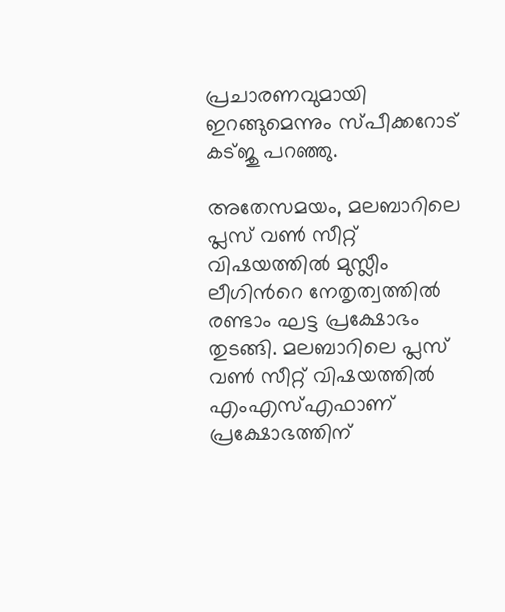പ്രചാരണവുമായി ഇറങ്ങുമെന്നും സ്പീക്കറോട് കട്ജു പറഞ്ഞു.

അതേസമയം, മലബാറിലെ പ്ലസ് വണ്‍ സീറ്റ് വിഷയത്തില്‍ മുസ്ലീം ലീഗിന്‍റെ നേതൃത്വത്തില്‍ രണ്ടാം ഘട്ട പ്രക്ഷോഭം തുടങ്ങി. മലബാറിലെ പ്ലസ് വണ്‍ സീറ്റ് വിഷയത്തില്‍ എംഎസ്എഫാണ് പ്രക്ഷോഭത്തിന്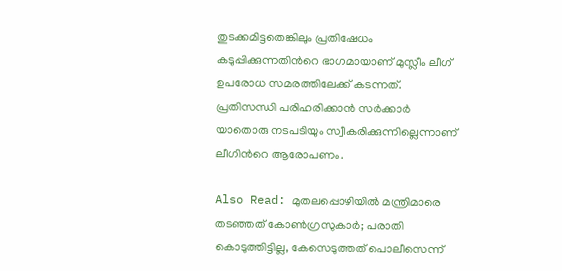തുടക്കമിട്ടതെങ്കിലും പ്രതിഷേധം കടുപ്പിക്കുന്നതിന്‍റെ ഭാഗമായാണ് മുസ്ലീം ലീഗ് ഉപരോധ സമരത്തിലേക്ക് കടന്നത്. പ്രതിസന്ധി പരിഹരിക്കാന്‍ സര്‍ക്കാര്‍ യാതൊരു നടപടിയും സ്വീകരിക്കുന്നില്ലെന്നാണ് ലീഗിന്‍റെ ആരോപണം.

Also Read: മുതലപ്പൊഴിയിൽ മന്ത്രിമാരെ തടഞ്ഞത് കോൺഗ്രസുകാർ; പരാതി കൊടുത്തിട്ടില്ല, കേസെടുത്തത് പൊലീസെന്ന്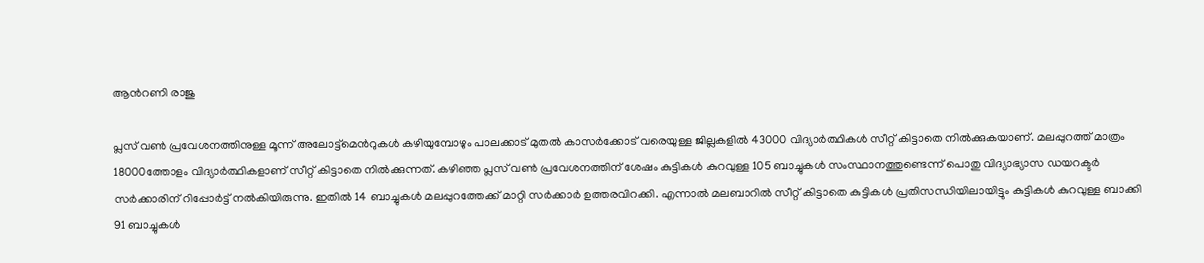ആന്‍റണി രാജു

പ്ലസ് വണ്‍ പ്രവേശനത്തിനുള്ള മൂന്ന് അലോട്ട്മെന്‍റുകള്‍ കഴിയുമ്പോഴും പാലക്കാട് മുതല്‍ കാസര്‍ക്കോട് വരെയുള്ള ജില്ലകളില്‍ 43000 വിദ്യാര്‍ത്ഥികള്‍ സീറ്റ് കിട്ടാതെ നില്‍ക്കുകയാണ്. മലപ്പുറത്ത് മാത്രം 18000ത്തോളം വിദ്യാര്‍ത്ഥികളാണ് സീറ്റ് കിട്ടാതെ നില്‍ക്കുന്നത്. കഴിഞ്ഞ പ്ലസ് വണ്‍ പ്രവേശനത്തിന് ശേഷം കുട്ടികള്‍ കുറവുള്ള 105 ബാച്ചുകള്‍ സംസ്ഥാനത്തുണ്ടെന്ന് പൊതു വിദ്യാഭ്യാസ ഡയറക്ടര്‍ സര്‍ക്കാരിന് റിപ്പോര്‍ട്ട് നല്‍കിയിരുന്നു. ഇതില്‍ 14 ബാച്ചുകള്‍ മലപ്പുറത്തേക്ക് മാറ്റി സര്‍ക്കാര്‍ ഉത്തരവിറക്കി. എന്നാല്‍ മലബാറില്‍ സീറ്റ് കിട്ടാതെ കുട്ടികള്‍ പ്രതിസന്ധിയിലായിട്ടും കുട്ടികള്‍ കുറവുള്ള ബാക്കി 91 ബാച്ചുകള്‍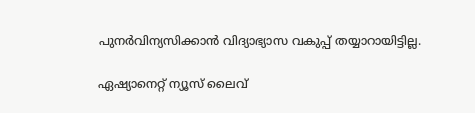പുനര്‍വിന്യസിക്കാന്‍ വിദ്യാഭ്യാസ വകുപ്പ് തയ്യാറായിട്ടില്ല.

ഏഷ്യാനെറ്റ് ന്യൂസ് ലൈവ്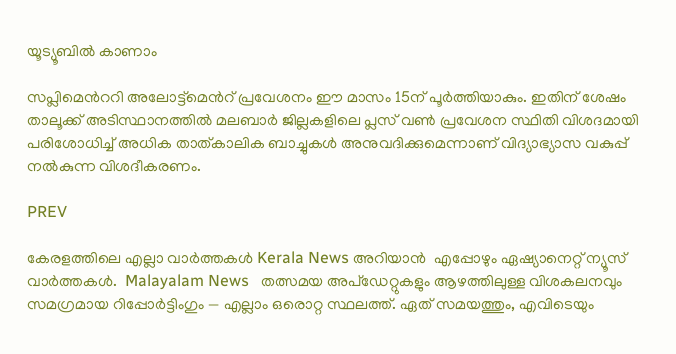യൂട്യൂബിൽ കാണാം

സപ്ലിമെന്‍ററി അലോട്ട്മെന്‍റ് പ്രവേശനം ഈ മാസം 15ന് പൂര്‍ത്തിയാകും. ഇതിന് ശേഷം താലൂക്ക് അടിസ്ഥാനത്തില്‍ മലബാര്‍ ജില്ലകളിലെ പ്ലസ് വണ്‍ പ്രവേശന സ്ഥിതി വിശദമായി പരിശോധിച്ച് അധിക താത്കാലിക ബാച്ചുകള്‍ അനുവദിക്കുമെന്നാണ് വിദ്യാഭ്യാസ വകുപ്പ് നല്‍കുന്ന വിശദീകരണം.

PREV

കേരളത്തിലെ എല്ലാ വാർത്തകൾ Kerala News അറിയാൻ  എപ്പോഴും ഏഷ്യാനെറ്റ് ന്യൂസ് വാർത്തകൾ.  Malayalam News   തത്സമയ അപ്‌ഡേറ്റുകളും ആഴത്തിലുള്ള വിശകലനവും സമഗ്രമായ റിപ്പോർട്ടിംഗും — എല്ലാം ഒരൊറ്റ സ്ഥലത്ത്. ഏത് സമയത്തും, എവിടെയും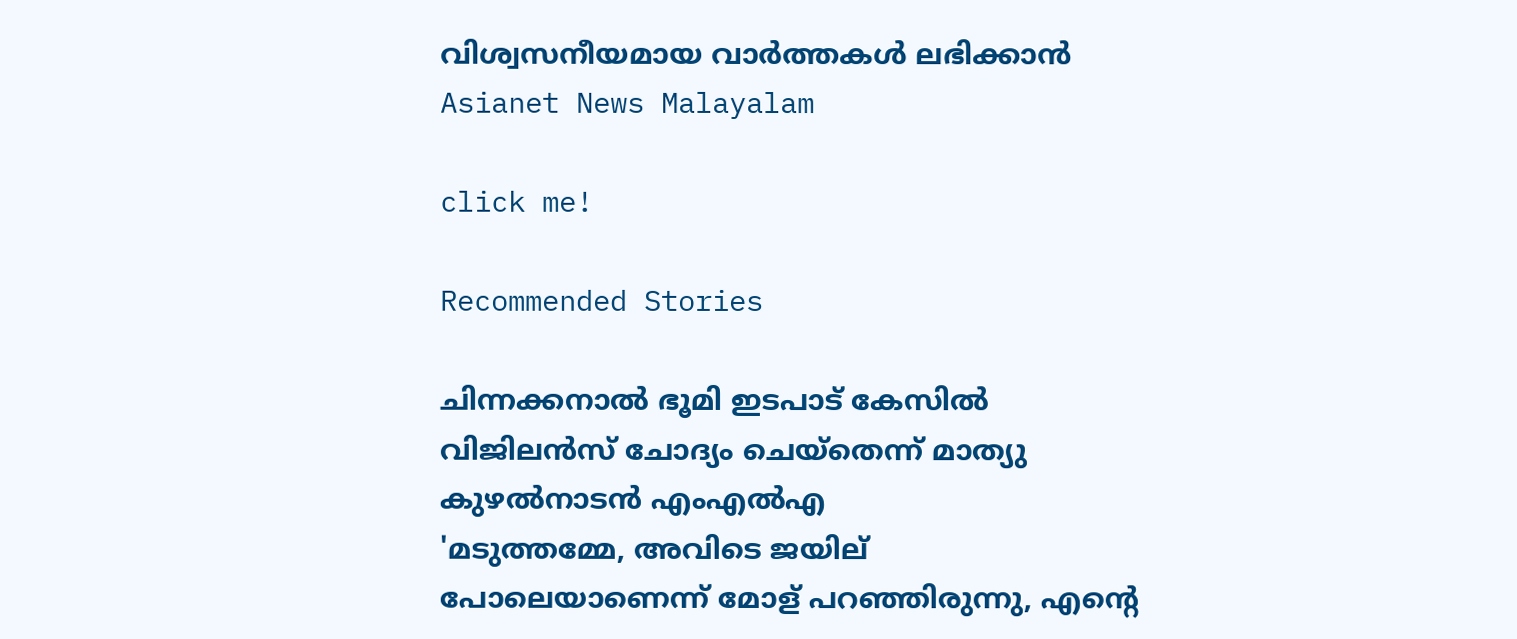വിശ്വസനീയമായ വാർത്തകൾ ലഭിക്കാൻ Asianet News Malayalam

click me!

Recommended Stories

ചിന്നക്കനാൽ ഭൂമി ഇടപാട് കേസിൽ വിജിലൻസ് ചോദ്യം ചെയ്തെന്ന് മാത്യു കുഴൽനാടൻ എംഎൽഎ
'മടുത്തമ്മേ, അവി‌ടെ ജയില് പോലെയാണെന്ന് മോള് പറഞ്ഞിരുന്നു, എന്റെ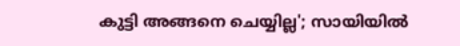കു‌‌ട്ടി അങ്ങനെ ചെയ്യില്ല'; സായിയിൽ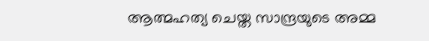ആത്മഹത്യ ചെയ്ത സാന്ദ്രയുടെ അമ്മ